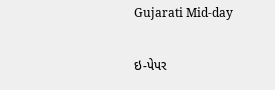Gujarati Mid-day

ઇ-પેપર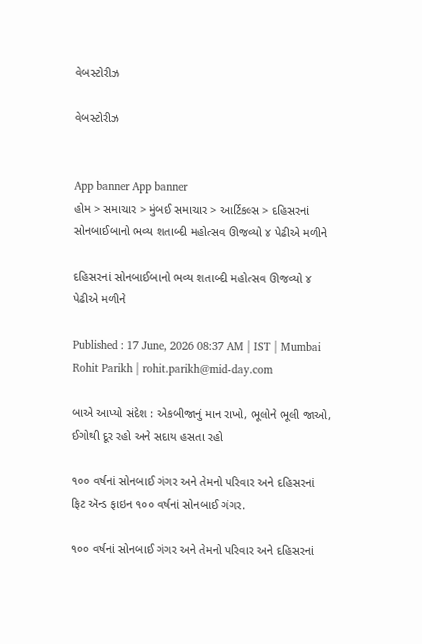વેબસ્ટોરીઝ

વેબસ્ટોરીઝ


App banner App banner
હોમ > સમાચાર > મુંબઈ સમાચાર > આર્ટિકલ્સ > દહિસરનાં સોનબાઈબાનો ભવ્ય શતાબ્દી મહોત્સવ ઊજવ્યો ૪ પેઢીએ મળીને

દહિસરનાં સોનબાઈબાનો ભવ્ય શતાબ્દી મહોત્સવ ઊજવ્યો ૪ પેઢીએ મળીને

Published : 17 June, 2026 08:37 AM | IST | Mumbai
Rohit Parikh | rohit.parikh@mid-day.com

બાએ આપ્યો સંદેશ : એકબીજાનું માન રાખો, ભૂલોને ભૂલી જાઓ, ઈગોથી દૂર રહો અને સદાય હસતા રહો

૧૦૦ વર્ષનાં સોનબાઈ ગંગર અને તેમનો પરિવાર અને દહિસરનાં ફિટ ઍન્ડ ફાઇન ૧૦૦ વર્ષનાં સોનબાઈ ગંગર.

૧૦૦ વર્ષનાં સોનબાઈ ગંગર અને તેમનો પરિવાર અને દહિસરનાં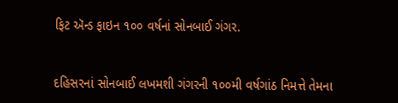ફિટ ઍન્ડ ફાઇન ૧૦૦ વર્ષનાં સોનબાઈ ગંગર.


દહિસરનાં સોનબાઈ લખમશી ગંગરની ૧૦૦મી વર્ષગાંઠ નિમત્તે તેમના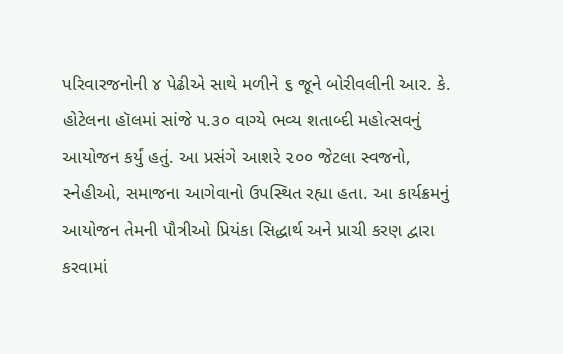પરિવારજનોની ૪ પેઢીએ સાથે મળીને ૬ જૂને બોરીવલીની આર. કે. હોટેલના હૉલમાં સાંજે ૫.૩૦ વાગ્યે ભવ્ય શતાબ્દી મહોત્સવનું આયોજન કર્યું હતું. આ પ્રસંગે આશરે ૨૦૦ જેટલા સ્વજનો, સ્નેહીઓ, સમાજના આગેવાનો ઉપસ્થિત રહ્યા હતા. આ કાર્યક્રમનું આયોજન તેમની પૌત્રીઓ પ્રિયંકા સિદ્ધાર્થ અને પ્રાચી કરણ દ્વારા કરવામાં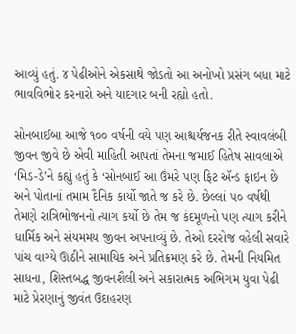આવ્યું હતું. ૪ પેઢીઓને એકસાથે જોડતો આ અનોખો પ્રસંગ બધા માટે ભાવવિભોર કરનારો અને યાદગાર બની રહ્યો હતો.

સોનબાઈબા આજે ૧૦૦ વર્ષની વયે પણ આશ્ચર્યજનક રીતે સ્વાવલંબી જીવન જીવે છે એવી માહિતી આપતાં તેમના જમાઈ હિતેષ સાવલાએ ‘મિડ-ડે’ને કહ્યું હતું કે ‘સોનબાઈ આ ઉંમરે પણ ફિટ ઍન્ડ ફાઇન છે અને પોતાનાં તમામ દૈનિક કાર્યો જાતે જ કરે છે. છેલ્લાં ૫૦ વર્ષથી તેમણે રાત્રિભોજનનો ત્યાગ કર્યો છે તેમ જ કંદમૂળનો પણ ત્યાગ કરીને ધાર્મિક અને સંયમમય જીવન અપનાવ્યું છે. તેઓ દરરોજ વહેલી સવારે પાંચ વાગ્યે ઊઠીને સામાયિક અને પ્રતિક્રમણ કરે છે. તેમની નિયમિત સાધના, શિસ્તબદ્ધ જીવનશૈલી અને સકારાત્મક અભિગમ યુવા પેઢી માટે પ્રેરણાનું જીવંત ઉદાહરણ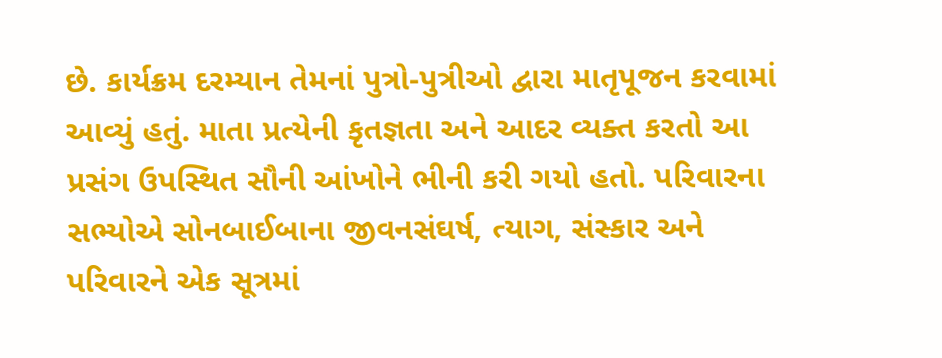છે. કાર્યક્રમ દરમ્યાન તેમનાં પુત્રો-પુત્રીઓ દ્વારા માતૃપૂજન કરવામાં આવ્યું હતું. માતા પ્રત્યેની કૃતજ્ઞતા અને આદર વ્યક્ત કરતો આ પ્રસંગ ઉપસ્થિત સૌની આંખોને ભીની કરી ગયો હતો. પરિવારના સભ્યોએ સોનબાઈબાના જીવનસંઘર્ષ, ત્યાગ, સંસ્કાર અને પરિવારને એક સૂત્રમાં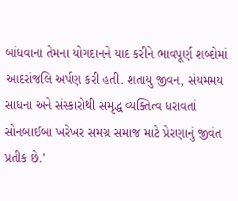બાંધવાના તેમના યોગદાનને યાદ કરીને ભાવપૂર્ણ શબ્દોમાં આદરાંજલિ અર્પણ કરી હતી. શતાયુ જીવન, સંયમમય સાધના અને સંસ્કારોથી સમૃદ્ધ વ્યક્તિત્વ ધરાવતાં સોનબાઈબા ખરેખર સમગ્ર સમાજ માટે પ્રેરણાનું જીવંત પ્રતીક છે.’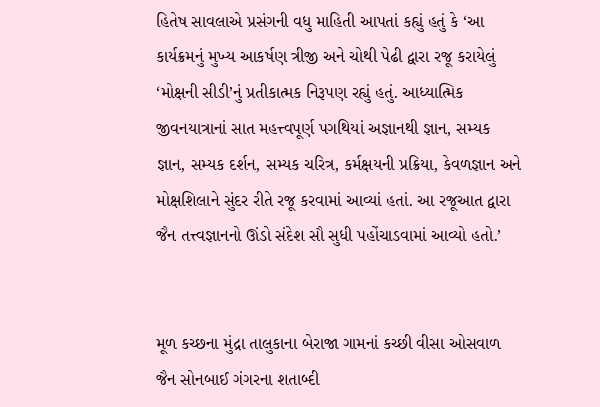હિતેષ સાવલાએ પ્રસંગની વધુ માહિતી આપતાં કહ્યું હતું કે ‘આ કાર્યક્રમનું મુખ્ય આકર્ષણ ત્રીજી અને ચોથી પેઢી દ્વારા રજૂ કરાયેલું ‘મોક્ષની સીડી’નું પ્રતીકાત્મક નિરૂપણ રહ્યું હતું. આધ્યાત્મિક જીવનયાત્રાનાં સાત મહત્ત્વપૂર્ણ પગથિયાં અજ્ઞાનથી જ્ઞાન, સમ્યક જ્ઞાન, સમ્યક દર્શન, સમ્યક ચરિત્ર, કર્મક્ષયની પ્રક્રિયા, કેવળજ્ઞાન અને મોક્ષશિલાને સુંદર રીતે રજૂ કરવામાં આવ્યાં હતાં. આ રજૂઆત દ્વારા જૈન તત્ત્વજ્ઞાનનો ઊંડો સંદેશ સૌ સુધી પહોંચાડવામાં આવ્યો હતો.’


મૂળ કચ્છના મુંદ્રા તાલુકાના બેરાજા ગામનાં કચ્છી વીસા ઓસવાળ જૈન સોનબાઈ ગંગરના શતાબ્દી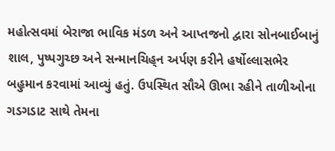મહોત્સવમાં બેરાજા ભાવિક મંડળ અને આપ્તજનો દ્વારા સોનબાઈબાનું શાલ, પુષ્પગુચ્છ અને સન્માનચિહ‍્ન અર્પણ કરીને હર્ષોલ્લાસભેર બહુમાન કરવામાં આવ્યું હતું. ઉપસ્થિત સૌએ ઊભા રહીને તાળીઓના ગડગડાટ સાથે તેમના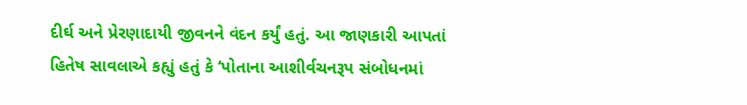દીર્ઘ અને પ્રેરણાદાયી જીવનને વંદન કર્યું હતું. આ જાણકારી આપતાં હિતેષ સાવલાએ કહ્યું હતું કે ‘પોતાના આશીર્વચનરૂપ સંબોધનમાં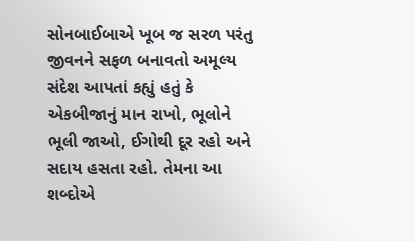સોનબાઈબાએ ખૂબ જ સરળ પરંતુ જીવનને સફળ બનાવતો અમૂલ્ય સંદેશ આપતાં કહ્યું હતું કે એકબીજાનું માન રાખો, ભૂલોને ભૂલી જાઓ, ઈગોથી દૂર રહો અને સદાય હસતા રહો. તેમના આ શબ્દોએ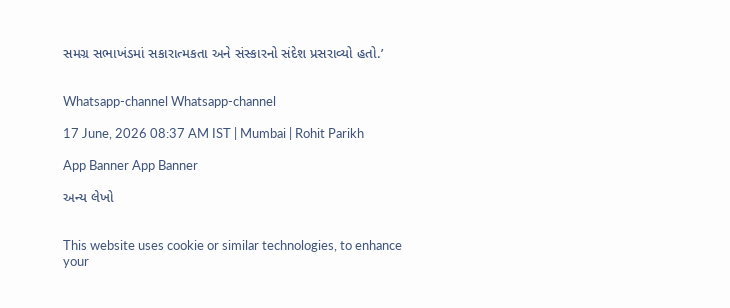સમગ્ર સભાખંડમાં સકારાત્મકતા અને સંસ્કારનો સંદેશ પ્રસરાવ્યો હતો.’


Whatsapp-channel Whatsapp-channel

17 June, 2026 08:37 AM IST | Mumbai | Rohit Parikh

App Banner App Banner

અન્ય લેખો


This website uses cookie or similar technologies, to enhance your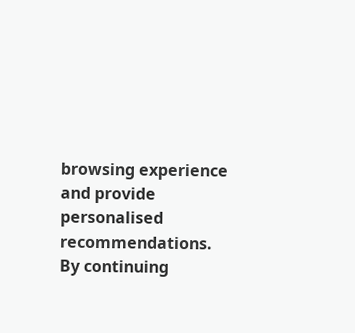browsing experience and provide personalised recommendations. By continuing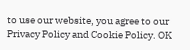to use our website, you agree to our Privacy Policy and Cookie Policy. OK